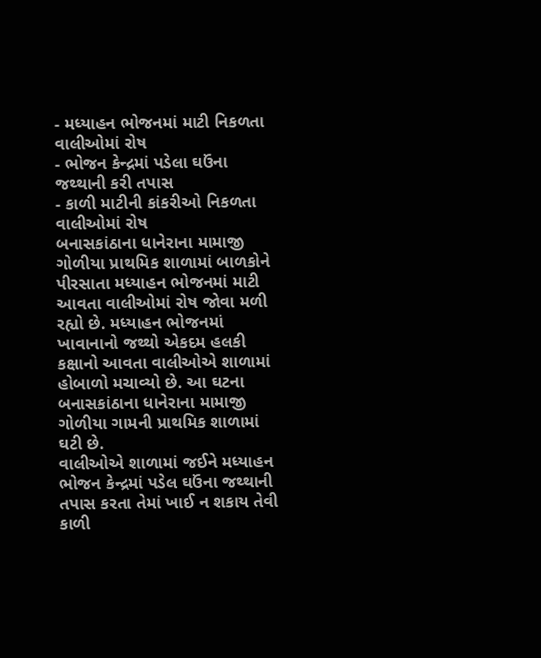- મધ્યાહન ભોજનમાં માટી નિકળતા વાલીઓમાં રોષ
- ભોજન કેન્દ્રમાં પડેલા ઘઉંના જથ્થાની કરી તપાસ
- કાળી માટીની કાંકરીઓ નિકળતા વાલીઓમાં રોષ
બનાસકાંઠાના ધાનેરાના મામાજી ગોળીયા પ્રાથમિક શાળામાં બાળકોને પીરસાતા મધ્યાહન ભોજનમાં માટી આવતા વાલીઓમાં રોષ જોવા મળી રહ્યો છે. મધ્યાહન ભોજનમાં ખાવાનાનો જથ્થો એકદમ હલકી કક્ષાનો આવતા વાલીઓએ શાળામાં હોબાળો મચાવ્યો છે. આ ઘટના બનાસકાંઠાના ધાનેરાના મામાજી ગોળીયા ગામની પ્રાથમિક શાળામાં ઘટી છે.
વાલીઓએ શાળામાં જઈને મધ્યાહન ભોજન કેન્દ્રમાં પડેલ ઘઉંના જથ્થાની તપાસ કરતા તેમાં ખાઈ ન શકાય તેવી કાળી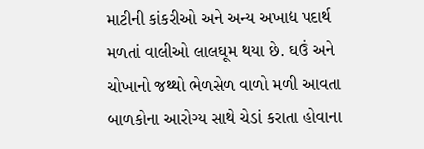માટીની કાંકરીઓ અને અન્ય અખાદ્ય પદાર્થ મળતાં વાલીઓ લાલઘૂમ થયા છે. ઘઉં અને ચોખાનો જથ્થો ભેળસેળ વાળો મળી આવતા બાળકોના આરોગ્ય સાથે ચેડાં કરાતા હોવાના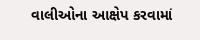વાલીઓના આક્ષેપ કરવામાં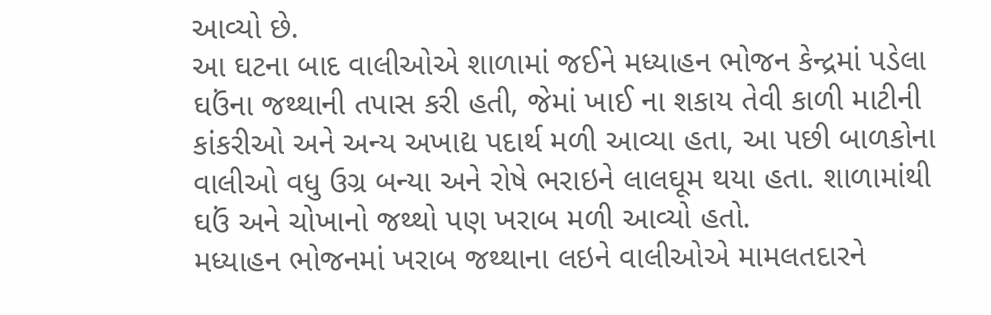આવ્યો છે.
આ ઘટના બાદ વાલીઓએ શાળામાં જઈને મધ્યાહન ભોજન કેન્દ્રમાં પડેલા ઘઉંના જથ્થાની તપાસ કરી હતી, જેમાં ખાઈ ના શકાય તેવી કાળી માટીની કાંકરીઓ અને અન્ય અખાદ્ય પદાર્થ મળી આવ્યા હતા, આ પછી બાળકોના વાલીઓ વધુ ઉગ્ર બન્યા અને રોષે ભરાઇને લાલઘૂમ થયા હતા. શાળામાંથી ઘઉં અને ચોખાનો જથ્થો પણ ખરાબ મળી આવ્યો હતો.
મધ્યાહન ભોજનમાં ખરાબ જથ્થાના લઇને વાલીઓએ મામલતદારને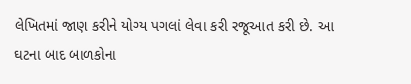લેખિતમાં જાણ કરીને યોગ્ય પગલાં લેવા કરી રજૂઆત કરી છે. આ ઘટના બાદ બાળકોના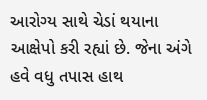આરોગ્ય સાથે ચેડાં થયાના આક્ષેપો કરી રહ્યાં છે. જેના અંગે હવે વધુ તપાસ હાથ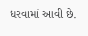ધરવામાં આવી છે.